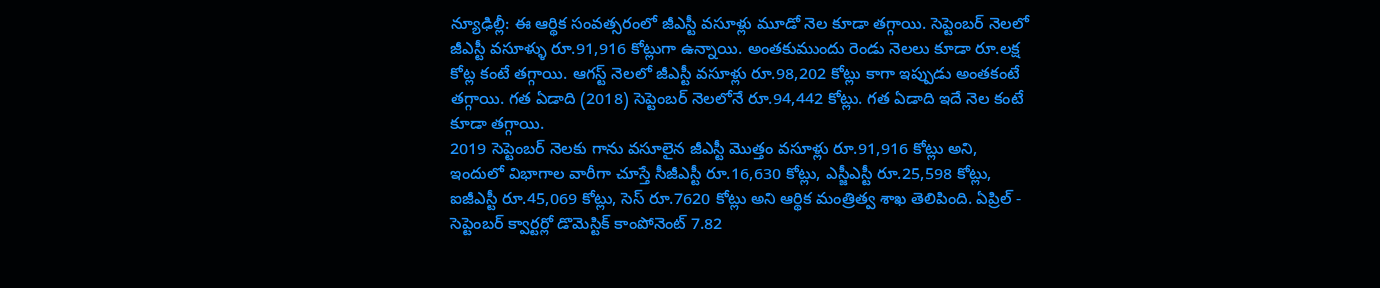న్యూఢిల్లీ: ఈ ఆర్థిక సంవత్సరంలో జీఎస్టీ వసూళ్లు మూడో నెల కూడా తగ్గాయి. సెప్టెంబర్ నెలలో జీఎస్టీ వసూళ్ళు రూ.91,916 కోట్లుగా ఉన్నాయి. అంతకుముందు రెండు నెలలు కూడా రూ.లక్ష కోట్ల కంటే తగ్గాయి. ఆగస్ట్ నెలలో జీఎస్టీ వసూళ్లు రూ.98,202 కోట్లు కాగా ఇప్పుడు అంతకంటే తగ్గాయి. గత ఏడాది (2018) సెప్టెంబర్ నెలలోనే రూ.94,442 కోట్లు. గత ఏడాది ఇదే నెల కంటే కూడా తగ్గాయి.
2019 సెప్టెంబర్ నెలకు గాను వసూలైన జీఎస్టీ మొత్తం వసూళ్లు రూ.91,916 కోట్లు అని, ఇందులో విభాగాల వారీగా చూస్తే సీజీఎస్టీ రూ.16,630 కోట్లు, ఎస్జీఎస్టీ రూ.25,598 కోట్లు, ఐజీఎస్టీ రూ.45,069 కోట్లు, సెస్ రూ.7620 కోట్లు అని ఆర్థిక మంత్రిత్వ శాఖ తెలిపింది. ఏప్రిల్ - సెప్టెంబర్ క్వార్టర్లో డొమెస్టిక్ కాంపోనెంట్ 7.82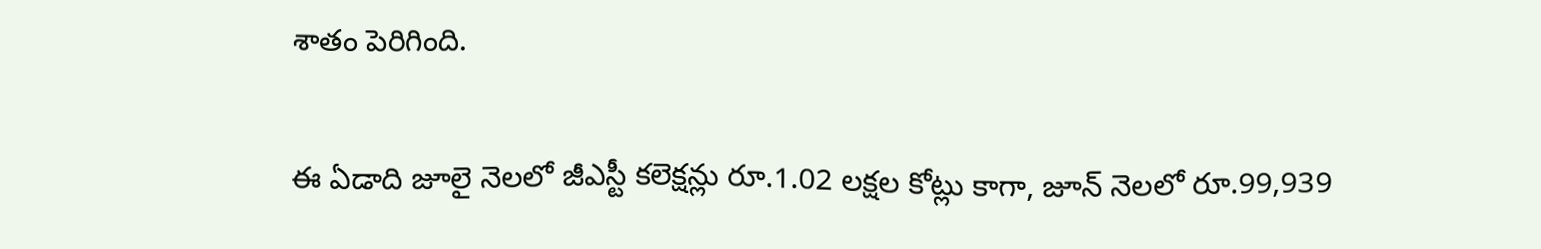శాతం పెరిగింది.

ఈ ఏడాది జూలై నెలలో జీఎస్టీ కలెక్షన్లు రూ.1.02 లక్షల కోట్లు కాగా, జూన్ నెలలో రూ.99,939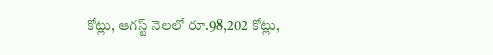కోట్లు, ఆగస్ట్ నెలలో రూ.98,202 కోట్లు,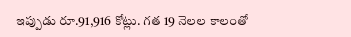ఇప్పుడు రూ.91,916 కోట్లు. గత 19 నెలల కాలంతో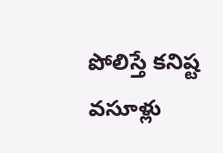పోలిస్తే కనిష్ట వసూళ్లు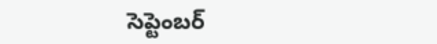సెప్టెంబర్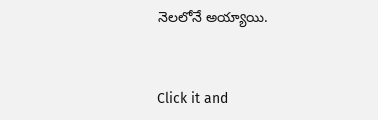నెలలోనే అయ్యాయి.


Click it and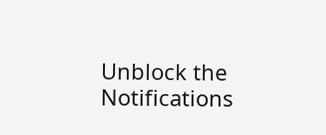Unblock the Notifications